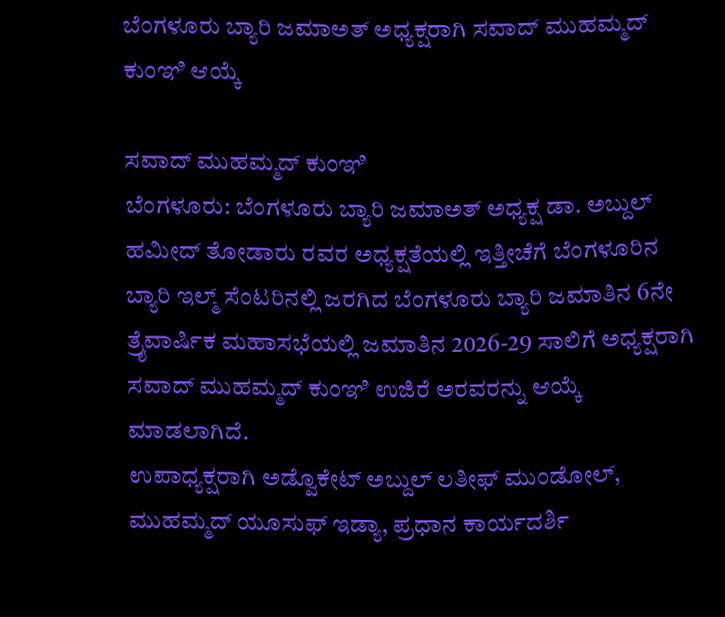ಬೆಂಗಳೂರು ಬ್ಯಾರಿ ಜಮಾಅತ್ ಅಧ್ಯಕ್ಷರಾಗಿ ಸವಾದ್ ಮುಹಮ್ಮದ್ ಕುಂಞಿ ಆಯ್ಕೆ

ಸವಾದ್ ಮುಹಮ್ಮದ್ ಕುಂಞಿ
ಬೆಂಗಳೂರು: ಬೆಂಗಳೂರು ಬ್ಯಾರಿ ಜಮಾಅತ್ ಅಧ್ಯಕ್ಷ ಡಾ. ಅಬ್ದುಲ್ ಹಮೀದ್ ತೋಡಾರು ರವರ ಅಧ್ಯಕ್ಷತೆಯಲ್ಲಿ ಇತ್ತೀಚೆಗೆ ಬೆಂಗಳೂರಿನ ಬ್ಯಾರಿ ಇಲ್ಮ್ ಸೆಂಟರಿನಲ್ಲಿ ಜರಗಿದ ಬೆಂಗಳೂರು ಬ್ಯಾರಿ ಜಮಾತಿನ 6ನೇ ತ್ರೈವಾರ್ಷಿಕ ಮಹಾಸಭೆಯಲ್ಲಿ ಜಮಾತಿನ 2026-29 ಸಾಲಿಗೆ ಅಧ್ಯಕ್ಷರಾಗಿ ಸವಾದ್ ಮುಹಮ್ಮದ್ ಕುಂಞಿ ಉಜಿರೆ ಅರವರನ್ನು ಆಯ್ಕೆ ಮಾಡಲಾಗಿದೆ.
ಉಪಾಧ್ಯಕ್ಷರಾಗಿ ಅಡ್ವೊಕೇಟ್ ಅಬ್ದುಲ್ ಲತೀಫ್ ಮುಂಡೋಲ್, ಮುಹಮ್ಮದ್ ಯೂಸುಫ್ ಇಡ್ಯಾ, ಪ್ರಧಾನ ಕಾರ್ಯದರ್ಶಿ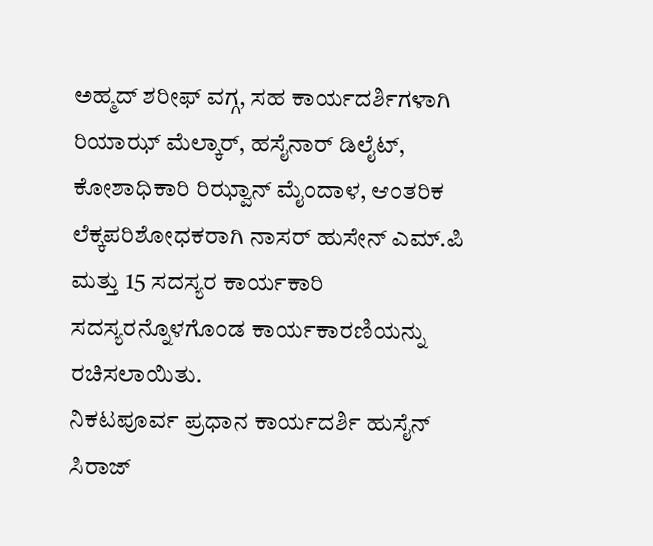ಅಹ್ಮದ್ ಶರೀಫ್ ವಗ್ಗ, ಸಹ ಕಾರ್ಯದರ್ಶಿಗಳಾಗಿ ರಿಯಾಝ್ ಮೆಲ್ಕಾರ್, ಹಸೈನಾರ್ ಡಿಲೈಟ್, ಕೋಶಾಧಿಕಾರಿ ರಿಝ್ವಾನ್ ಮೈಂದಾಳ, ಆಂತರಿಕ ಲೆಕ್ಕಪರಿಶೋಧಕರಾಗಿ ನಾಸರ್ ಹುಸೇನ್ ಎಮ್.ಪಿ ಮತ್ತು 15 ಸದಸ್ಯರ ಕಾರ್ಯಕಾರಿ ಸದಸ್ಯರನ್ನೊಳಗೊಂಡ ಕಾರ್ಯಕಾರಣಿಯನ್ನು ರಚಿಸಲಾಯಿತು.
ನಿಕಟಪೂರ್ವ ಪ್ರಧಾನ ಕಾರ್ಯದರ್ಶಿ ಹುಸೈನ್ ಸಿರಾಜ್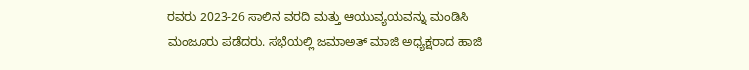ರವರು 2023-26 ಸಾಲಿನ ವರದಿ ಮತ್ತು ಆಯುವ್ಯಯವನ್ನು ಮಂಡಿಸಿ ಮಂಜೂರು ಪಡೆದರು. ಸಭೆಯಲ್ಲಿ ಜಮಾಅತ್ ಮಾಜಿ ಅಧ್ಯಕ್ಷರಾದ ಹಾಜಿ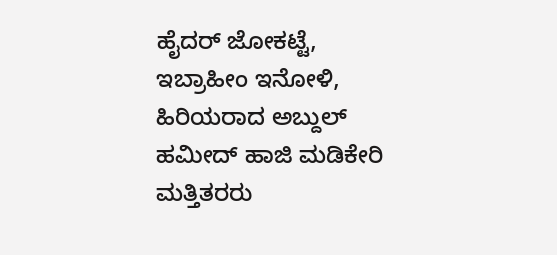ಹೈದರ್ ಜೋಕಟ್ಟೆ, ಇಬ್ರಾಹೀಂ ಇನೋಳಿ, ಹಿರಿಯರಾದ ಅಬ್ದುಲ್ ಹಮೀದ್ ಹಾಜಿ ಮಡಿಕೇರಿ ಮತ್ತಿತರರು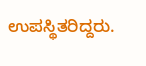ಉಪಸ್ಥಿತರಿದ್ದರು.